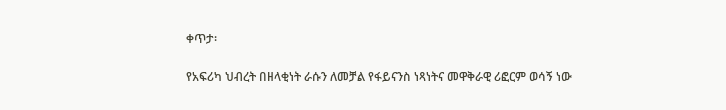ቀጥታ፡

የአፍሪካ ህብረት በዘላቂነት ራሱን ለመቻል የፋይናንስ ነጻነትና መዋቅራዊ ሪፎርም ወሳኝ ነው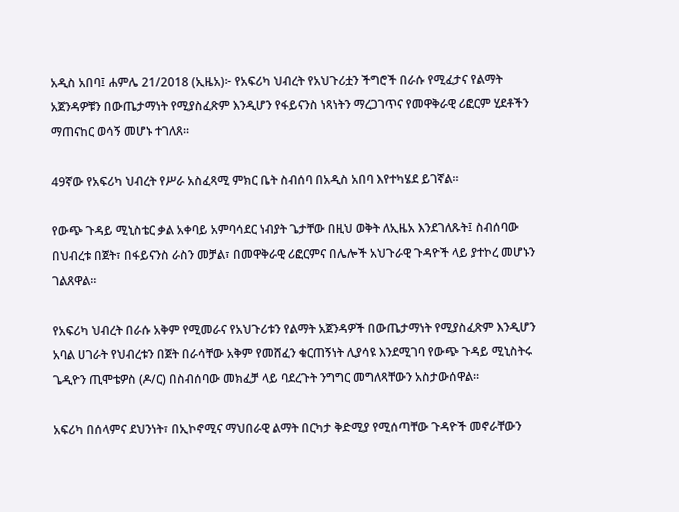አዲስ አበባ፤ ሐምሌ 21/2018 (ኢዜአ)፦ የአፍሪካ ህብረት የአህጉሪቷን ችግሮች በራሱ የሚፈታና የልማት አጀንዳዎቹን በውጤታማነት የሚያስፈጽም እንዲሆን የፋይናንስ ነጻነትን ማረጋገጥና የመዋቅራዊ ሪፎርም ሂደቶችን ማጠናከር ወሳኝ መሆኑ ተገለጸ።

49ኛው የአፍሪካ ህብረት የሥራ አስፈጻሚ ምክር ቤት ስብሰባ በአዲስ አበባ እየተካሄደ ይገኛል።

የውጭ ጉዳይ ሚኒስቴር ቃል አቀባይ አምባሳደር ነብያት ጌታቸው በዚህ ወቅት ለኢዜአ እንደገለጹት፤ ስብሰባው በህብረቱ በጀት፣ በፋይናንስ ራስን መቻል፣ በመዋቅራዊ ሪፎርምና በሌሎች አህጉራዊ ጉዳዮች ላይ ያተኮረ መሆኑን ገልጸዋል።

የአፍሪካ ህብረት በራሱ አቅም የሚመራና የአህጉሪቱን የልማት አጀንዳዎች በውጤታማነት የሚያስፈጽም እንዲሆን አባል ሀገራት የህብረቱን በጀት በራሳቸው አቅም የመሸፈን ቁርጠኝነት ሊያሳዩ እንደሚገባ የውጭ ጉዳይ ሚኒስትሩ ጌዲዮን ጢሞቴዎስ (ዶ/ር) በስብሰባው መክፈቻ ላይ ባደረጉት ንግግር መግለጻቸውን አስታውሰዋል።

አፍሪካ በሰላምና ደህንነት፣ በኢኮኖሚና ማህበራዊ ልማት በርካታ ቅድሚያ የሚሰጣቸው ጉዳዮች መኖራቸውን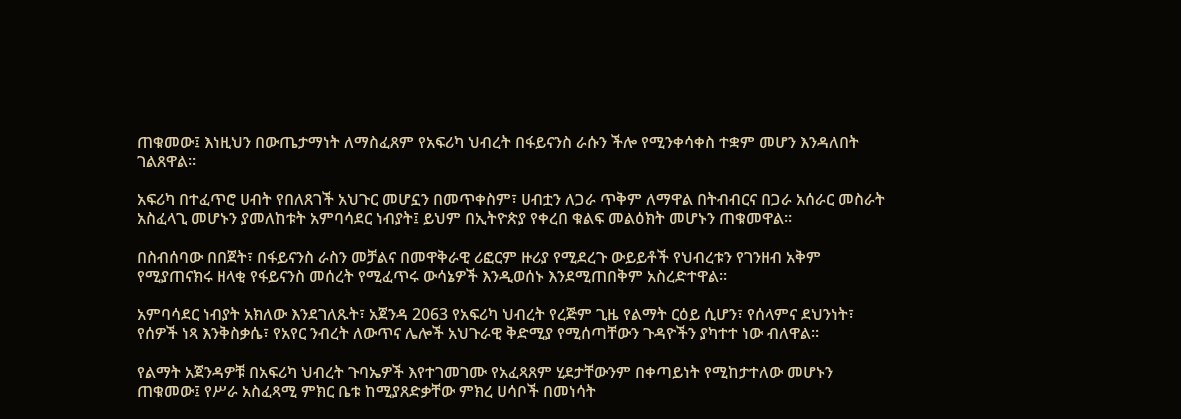ጠቁመው፤ እነዚህን በውጤታማነት ለማስፈጸም የአፍሪካ ህብረት በፋይናንስ ራሱን ችሎ የሚንቀሳቀስ ተቋም መሆን እንዳለበት ገልጸዋል።

አፍሪካ በተፈጥሮ ሀብት የበለጸገች አህጉር መሆኗን በመጥቀስም፣ ሀብቷን ለጋራ ጥቅም ለማዋል በትብብርና በጋራ አሰራር መስራት አስፈላጊ መሆኑን ያመለከቱት አምባሳደር ነብያት፤ ይህም በኢትዮጵያ የቀረበ ቁልፍ መልዕክት መሆኑን ጠቁመዋል።

በስብሰባው በበጀት፣ በፋይናንስ ራስን መቻልና በመዋቅራዊ ሪፎርም ዙሪያ የሚደረጉ ውይይቶች የህብረቱን የገንዘብ አቅም የሚያጠናክሩ ዘላቂ የፋይናንስ መሰረት የሚፈጥሩ ውሳኔዎች እንዲወሰኑ እንደሚጠበቅም አስረድተዋል።

አምባሳደር ነብያት አክለው እንደገለጹት፣ አጀንዳ 2063 የአፍሪካ ህብረት የረጅም ጊዜ የልማት ርዕይ ሲሆን፣ የሰላምና ደህንነት፣ የሰዎች ነጻ እንቅስቃሴ፣ የአየር ንብረት ለውጥና ሌሎች አህጉራዊ ቅድሚያ የሚሰጣቸውን ጉዳዮችን ያካተተ ነው ብለዋል።

የልማት አጀንዳዎቹ በአፍሪካ ህብረት ጉባኤዎች እየተገመገሙ የአፈጻጸም ሂደታቸውንም በቀጣይነት የሚከታተለው መሆኑን ጠቁመው፤ የሥራ አስፈጻሚ ምክር ቤቱ ከሚያጸድቃቸው ምክረ ሀሳቦች በመነሳት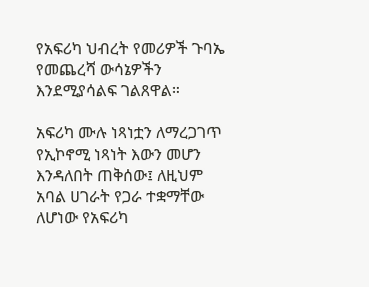የአፍሪካ ህብረት የመሪዎች ጉባኤ የመጨረሻ ውሳኔዎችን እንደሚያሳልፍ ገልጸዋል።

አፍሪካ ሙሉ ነጻነቷን ለማረጋገጥ የኢኮኖሚ ነጻነት እውን መሆን እንዳለበት ጠቅሰው፤ ለዚህም አባል ሀገራት የጋራ ተቋማቸው ለሆነው የአፍሪካ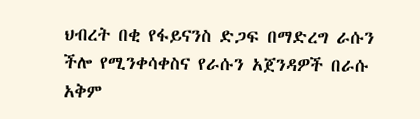ህብረት በቂ የፋይናንስ ድጋፍ በማድረግ ራሱን ችሎ የሚንቀሳቀስና የራሱን አጀንዳዎች በራሱ አቅም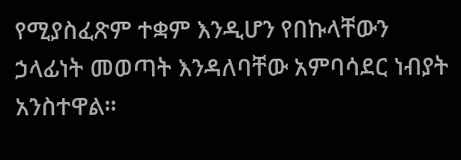የሚያስፈጽም ተቋም እንዲሆን የበኩላቸውን ኃላፊነት መወጣት እንዳለባቸው አምባሳደር ነብያት አንስተዋል።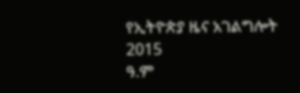የኢትዮጵያ ዜና አገልግሎት
2015
ዓ.ም